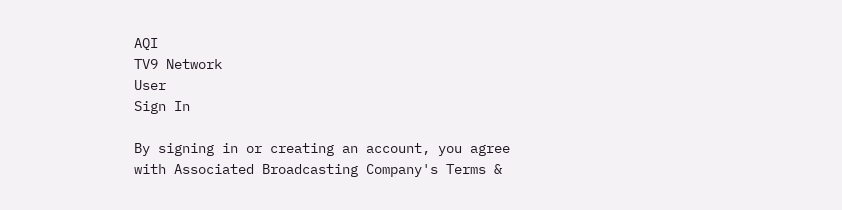AQI
TV9 Network
User
Sign In

By signing in or creating an account, you agree with Associated Broadcasting Company's Terms &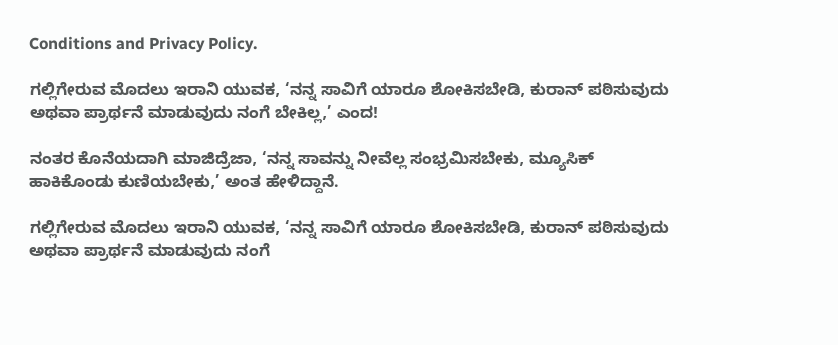Conditions and Privacy Policy.

ಗಲ್ಲಿಗೇರುವ ಮೊದಲು ಇರಾನಿ ಯುವಕ, ‘ನನ್ನ ಸಾವಿಗೆ ಯಾರೂ ಶೋಕಿಸಬೇಡಿ, ಕುರಾನ್ ಪಠಿಸುವುದು ಅಥವಾ ಪ್ರಾರ್ಥನೆ ಮಾಡುವುದು ನಂಗೆ ಬೇಕಿಲ್ಲ,’ ಎಂದ!

ನಂತರ ಕೊನೆಯದಾಗಿ ಮಾಜಿದ್ರೆಜಾ, ‘ನನ್ನ ಸಾವನ್ನು ನೀವೆಲ್ಲ ಸಂಭ್ರಮಿಸಬೇಕು, ಮ್ಯೂಸಿಕ್ ಹಾಕಿಕೊಂಡು ಕುಣಿಯಬೇಕು,’ ಅಂತ ಹೇಳಿದ್ದಾನೆ.

ಗಲ್ಲಿಗೇರುವ ಮೊದಲು ಇರಾನಿ ಯುವಕ, ‘ನನ್ನ ಸಾವಿಗೆ ಯಾರೂ ಶೋಕಿಸಬೇಡಿ, ಕುರಾನ್ ಪಠಿಸುವುದು ಅಥವಾ ಪ್ರಾರ್ಥನೆ ಮಾಡುವುದು ನಂಗೆ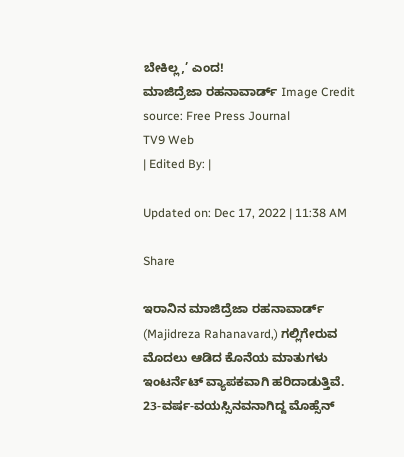ಬೇಕಿಲ್ಲ,’ ಎಂದ!
ಮಾಜಿದ್ರೆಜಾ ರಹನಾವಾರ್ಡ್ Image Credit source: Free Press Journal
TV9 Web
| Edited By: |

Updated on: Dec 17, 2022 | 11:38 AM

Share

ಇರಾನಿನ ಮಾಜಿದ್ರೆಜಾ ರಹನಾವಾರ್ಡ್ (Majidreza Rahanavard,) ಗಲ್ಲಿಗೇರುವ ಮೊದಲು ಆಡಿದ ಕೊನೆಯ ಮಾತುಗಳು ಇಂಟರ್ನೆಟ್ ವ್ಯಾಪಕವಾಗಿ ಹರಿದಾಡುತ್ತಿವೆ. 23-ವರ್ಷ-ವಯಸ್ಸಿನವನಾಗಿದ್ದ ಮೊಹ್ಸೆನ್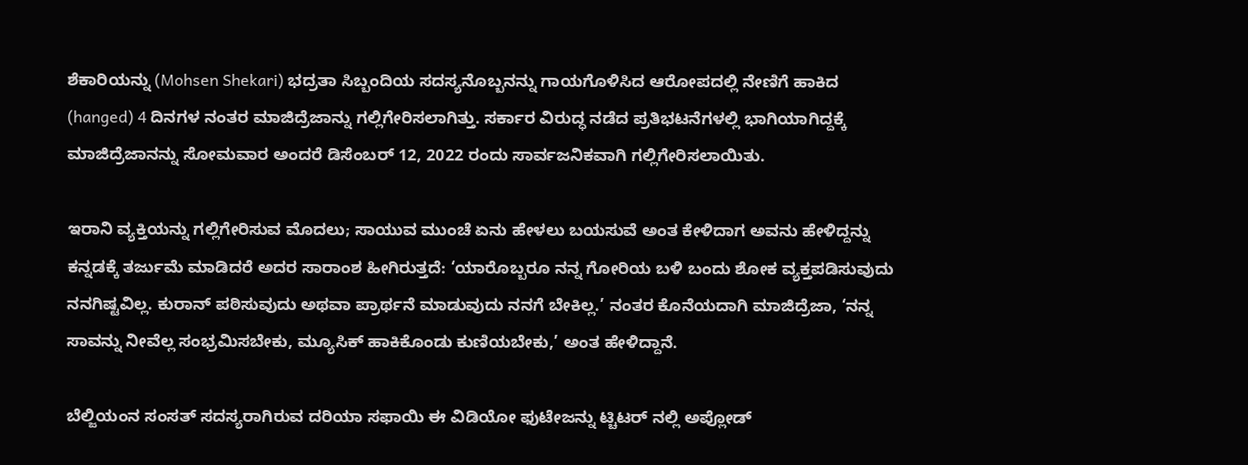ಶೆಕಾರಿಯನ್ನು (Mohsen Shekari) ಭದ್ರತಾ ಸಿಬ್ಬಂದಿಯ ಸದಸ್ಯನೊಬ್ಬನನ್ನು ಗಾಯಗೊಳಿಸಿದ ಆರೋಪದಲ್ಲಿ ನೇಣಿಗೆ ಹಾಕಿದ (hanged) 4 ದಿನಗಳ ನಂತರ ಮಾಜಿದ್ರೆಜಾನ್ನು ಗಲ್ಲಿಗೇರಿಸಲಾಗಿತ್ತು. ಸರ್ಕಾರ ವಿರುದ್ಧ ನಡೆದ ಪ್ರತಿಭಟನೆಗಳಲ್ಲಿ ಭಾಗಿಯಾಗಿದ್ದಕ್ಕೆ ಮಾಜಿದ್ರೆಜಾನನ್ನು ಸೋಮವಾರ ಅಂದರೆ ಡಿಸೆಂಬರ್ 12, 2022 ರಂದು ಸಾರ್ವಜನಿಕವಾಗಿ ಗಲ್ಲಿಗೇರಿಸಲಾಯಿತು.

ಇರಾನಿ ವ್ಯಕ್ತಿಯನ್ನು ಗಲ್ಲಿಗೇರಿಸುವ ಮೊದಲು; ಸಾಯುವ ಮುಂಚೆ ಏನು ಹೇಳಲು ಬಯಸುವೆ ಅಂತ ಕೇಳಿದಾಗ ಅವನು ಹೇಳಿದ್ದನ್ನು ಕನ್ನಡಕ್ಕೆ ತರ್ಜುಮೆ ಮಾಡಿದರೆ ಅದರ ಸಾರಾಂಶ ಹೀಗಿರುತ್ತದೆ: ‘ಯಾರೊಬ್ಬರೂ ನನ್ನ ಗೋರಿಯ ಬಳಿ ಬಂದು ಶೋಕ ವ್ಯಕ್ತಪಡಿಸುವುದು ನನಗಿಷ್ಟವಿಲ್ಲ. ಕುರಾನ್ ಪಠಿಸುವುದು ಅಥವಾ ಪ್ರಾರ್ಥನೆ ಮಾಡುವುದು ನನಗೆ ಬೇಕಿಲ್ಲ.’ ನಂತರ ಕೊನೆಯದಾಗಿ ಮಾಜಿದ್ರೆಜಾ, ‘ನನ್ನ ಸಾವನ್ನು ನೀವೆಲ್ಲ ಸಂಭ್ರಮಿಸಬೇಕು, ಮ್ಯೂಸಿಕ್ ಹಾಕಿಕೊಂಡು ಕುಣಿಯಬೇಕು,’ ಅಂತ ಹೇಳಿದ್ದಾನೆ.

ಬೆಲ್ಜಿಯಂನ ಸಂಸತ್ ಸದಸ್ಯರಾಗಿರುವ ದರಿಯಾ ಸಫಾಯಿ ಈ ವಿಡಿಯೋ ಫುಟೇಜನ್ನು ಟ್ಚಿಟರ್ ನಲ್ಲಿ ಅಪ್ಲೋಡ್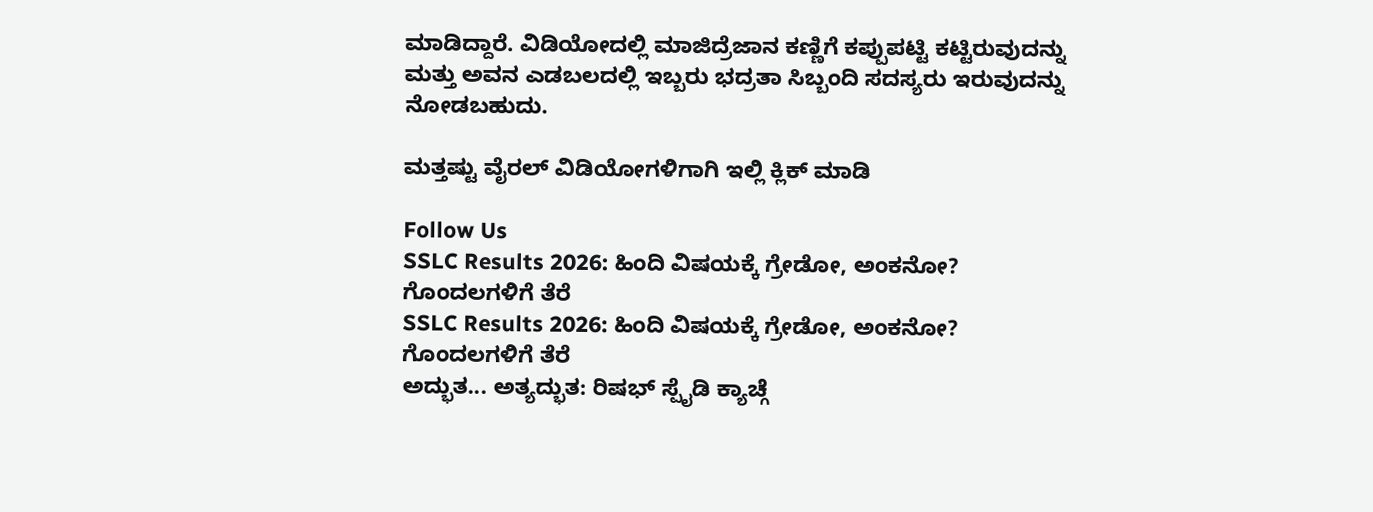ಮಾಡಿದ್ದಾರೆ. ವಿಡಿಯೋದಲ್ಲಿ ಮಾಜಿದ್ರೆಜಾನ ಕಣ್ಣಿಗೆ ಕಪ್ಪುಪಟ್ಟಿ ಕಟ್ಟಿರುವುದನ್ನು ಮತ್ತು ಅವನ ಎಡಬಲದಲ್ಲಿ ಇಬ್ಬರು ಭದ್ರತಾ ಸಿಬ್ಬಂದಿ ಸದಸ್ಯರು ಇರುವುದನ್ನು ನೋಡಬಹುದು.

ಮತ್ತಷ್ಟು ವೈರಲ್ ವಿಡಿಯೋಗಳಿಗಾಗಿ ಇಲ್ಲಿ ಕ್ಲಿಕ್ ಮಾಡಿ

Follow Us
SSLC Results 2026: ಹಿಂದಿ ವಿಷಯಕ್ಕೆ ಗ್ರೇಡೋ, ಅಂಕನೋ? ಗೊಂದಲಗಳಿಗೆ ತೆರೆ
SSLC Results 2026: ಹಿಂದಿ ವಿಷಯಕ್ಕೆ ಗ್ರೇಡೋ, ಅಂಕನೋ? ಗೊಂದಲಗಳಿಗೆ ತೆರೆ
ಅದ್ಭುತ... ಅತ್ಯದ್ಭುತ: ರಿಷಭ್ ಸ್ಪೈಡಿ ಕ್ಯಾಚ್ಗೆ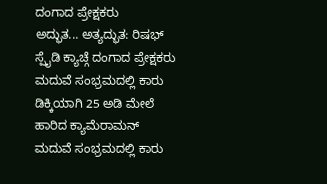ದಂಗಾದ ಪ್ರೇಕ್ಷಕರು
ಅದ್ಭುತ... ಅತ್ಯದ್ಭುತ: ರಿಷಭ್ ಸ್ಪೈಡಿ ಕ್ಯಾಚ್ಗೆ ದಂಗಾದ ಪ್ರೇಕ್ಷಕರು
ಮದುವೆ ಸಂಭ್ರಮದಲ್ಲಿ ಕಾರು ಡಿಕ್ಕಿಯಾಗಿ 25 ಅಡಿ ಮೇಲೆ ಹಾರಿದ ಕ್ಯಾಮೆರಾಮನ್
ಮದುವೆ ಸಂಭ್ರಮದಲ್ಲಿ ಕಾರು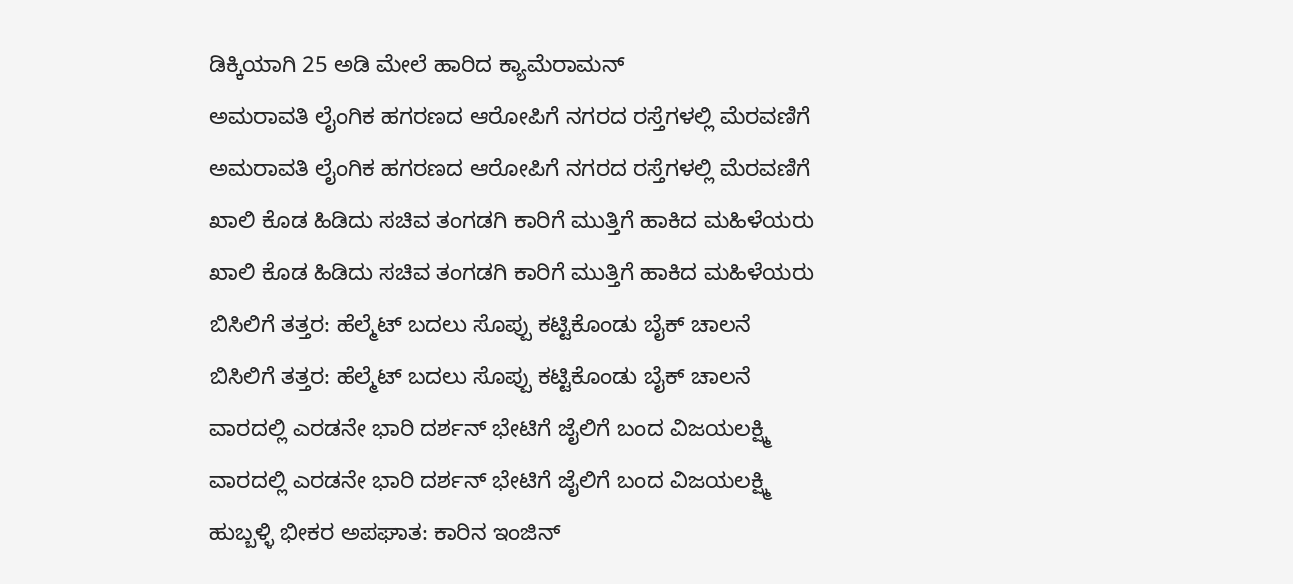ಡಿಕ್ಕಿಯಾಗಿ 25 ಅಡಿ ಮೇಲೆ ಹಾರಿದ ಕ್ಯಾಮೆರಾಮನ್
ಅಮರಾವತಿ ಲೈಂಗಿಕ ಹಗರಣದ ಆರೋಪಿಗೆ ನಗರದ ರಸ್ತೆಗಳಲ್ಲಿ ಮೆರವಣಿಗೆ
ಅಮರಾವತಿ ಲೈಂಗಿಕ ಹಗರಣದ ಆರೋಪಿಗೆ ನಗರದ ರಸ್ತೆಗಳಲ್ಲಿ ಮೆರವಣಿಗೆ
ಖಾಲಿ ಕೊಡ ಹಿಡಿದು ಸಚಿವ ತಂಗಡಗಿ ಕಾರಿಗೆ ಮುತ್ತಿಗೆ ಹಾಕಿದ ಮಹಿಳೆಯರು
ಖಾಲಿ ಕೊಡ ಹಿಡಿದು ಸಚಿವ ತಂಗಡಗಿ ಕಾರಿಗೆ ಮುತ್ತಿಗೆ ಹಾಕಿದ ಮಹಿಳೆಯರು
ಬಿಸಿಲಿಗೆ ತತ್ತರ: ಹೆಲ್ಮೆಟ್ ಬದಲು ಸೊಪ್ಪು ಕಟ್ಟಿಕೊಂಡು ಬೈಕ್ ಚಾಲನೆ
ಬಿಸಿಲಿಗೆ ತತ್ತರ: ಹೆಲ್ಮೆಟ್ ಬದಲು ಸೊಪ್ಪು ಕಟ್ಟಿಕೊಂಡು ಬೈಕ್ ಚಾಲನೆ
ವಾರದಲ್ಲಿ ಎರಡನೇ ಭಾರಿ ದರ್ಶನ್ ಭೇಟಿಗೆ ಜೈಲಿಗೆ ಬಂದ ವಿಜಯಲಕ್ಷ್ಮಿ
ವಾರದಲ್ಲಿ ಎರಡನೇ ಭಾರಿ ದರ್ಶನ್ ಭೇಟಿಗೆ ಜೈಲಿಗೆ ಬಂದ ವಿಜಯಲಕ್ಷ್ಮಿ
ಹುಬ್ಬಳ್ಳಿ ಭೀಕರ ಅಪಘಾತ: ಕಾರಿನ ಇಂಜಿನ್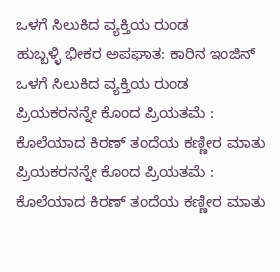ಒಳಗೆ ಸಿಲುಕಿದ ವ್ಯಕ್ತಿಯ ರುಂಡ
ಹುಬ್ಬಳ್ಳಿ ಭೀಕರ ಅಪಘಾತ: ಕಾರಿನ ಇಂಜಿನ್ ಒಳಗೆ ಸಿಲುಕಿದ ವ್ಯಕ್ತಿಯ ರುಂಡ
ಪ್ರಿಯಕರನನ್ನೇ ಕೊಂದ ಪ್ರಿಯತಮೆ : ಕೊಲೆಯಾದ ಕಿರಣ್ ತಂದೆಯ ಕಣ್ಣೀರ ಮಾತು
ಪ್ರಿಯಕರನನ್ನೇ ಕೊಂದ ಪ್ರಿಯತಮೆ : ಕೊಲೆಯಾದ ಕಿರಣ್ ತಂದೆಯ ಕಣ್ಣೀರ ಮಾತು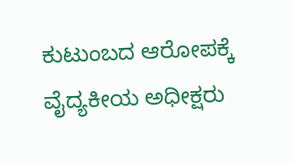ಕುಟುಂಬದ ಆರೋಪಕ್ಕೆ ವೈದ್ಯಕೀಯ ಅಧೀಕ್ಷರು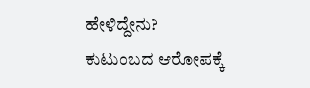ಹೇಳಿದ್ದೇನು?
ಕುಟುಂಬದ ಆರೋಪಕ್ಕೆ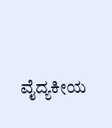ವೈದ್ಯಕೀಯ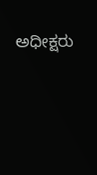ಅಧೀಕ್ಷರು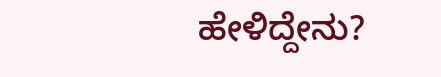ಹೇಳಿದ್ದೇನು?